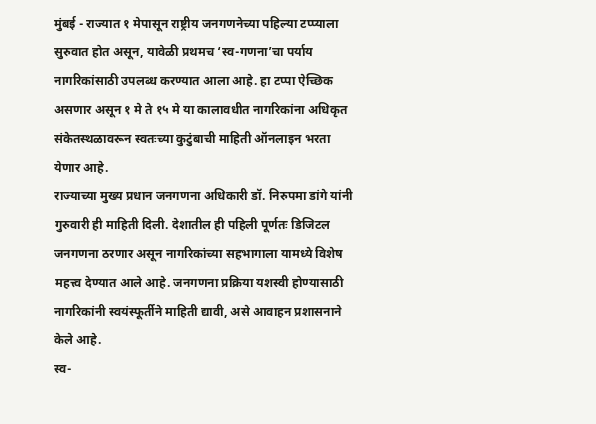मुंबई - राज्यात १ मेपासून राष्ट्रीय जनगणनेच्या पहिल्या टप्प्याला सुरुवात होत असून, यावेळी प्रथमच ‘स्व-गणना’चा पर्याय नागरिकांसाठी उपलब्ध करण्यात आला आहे. हा टप्पा ऐच्छिक असणार असून १ मे ते १५ मे या कालावधीत नागरिकांना अधिकृत संकेतस्थळावरून स्वतःच्या कुटुंबाची माहिती ऑनलाइन भरता येणार आहे.
राज्याच्या मुख्य प्रधान जनगणना अधिकारी डॉ. निरुपमा डांगे यांनी गुरुवारी ही माहिती दिली. देशातील ही पहिली पूर्णतः डिजिटल जनगणना ठरणार असून नागरिकांच्या सहभागाला यामध्ये विशेष महत्त्व देण्यात आले आहे. जनगणना प्रक्रिया यशस्वी होण्यासाठी नागरिकांनी स्वयंस्फूर्तीने माहिती द्यावी, असे आवाहन प्रशासनाने केले आहे.
स्व-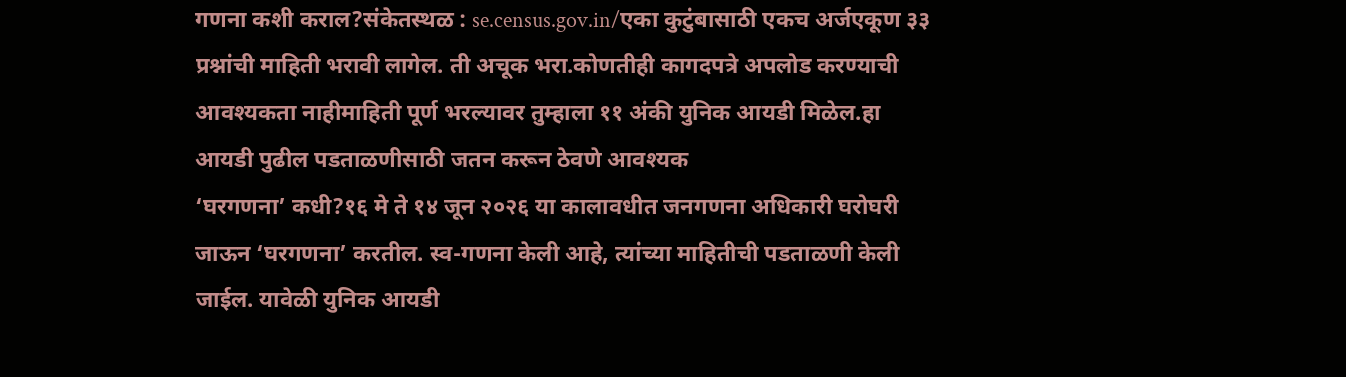गणना कशी कराल?संकेतस्थळ : se.census.gov.in/एका कुटुंबासाठी एकच अर्जएकूण ३३ प्रश्नांची माहिती भरावी लागेल. ती अचूक भरा.कोणतीही कागदपत्रे अपलोड करण्याची आवश्यकता नाहीमाहिती पूर्ण भरल्यावर तुम्हाला ११ अंकी युनिक आयडी मिळेल.हा आयडी पुढील पडताळणीसाठी जतन करून ठेवणे आवश्यक
‘घरगणना’ कधी?१६ मे ते १४ जून २०२६ या कालावधीत जनगणना अधिकारी घरोघरी जाऊन ‘घरगणना’ करतील. स्व-गणना केली आहे, त्यांच्या माहितीची पडताळणी केली जाईल. यावेळी युनिक आयडी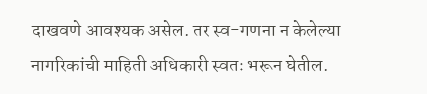दाखवणे आवश्यक असेल. तर स्व-गणना न केलेल्या नागरिकांची माहिती अधिकारी स्वतः भरून घेतील.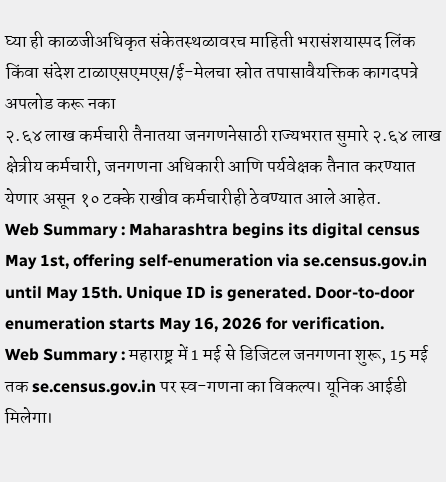घ्या ही काळजीअधिकृत संकेतस्थळावरच माहिती भरासंशयास्पद लिंक किंवा संदेश टाळाएसएमएस/ई-मेलचा स्रोत तपासावैयक्तिक कागदपत्रे अपलोड करू नका
२.६४ लाख कर्मचारी तैनातया जनगणनेसाठी राज्यभरात सुमारे २.६४ लाख क्षेत्रीय कर्मचारी, जनगणना अधिकारी आणि पर्यवेक्षक तैनात करण्यात येणार असून १० टक्के राखीव कर्मचारीही ठेवण्यात आले आहेत.
Web Summary : Maharashtra begins its digital census May 1st, offering self-enumeration via se.census.gov.in until May 15th. Unique ID is generated. Door-to-door enumeration starts May 16, 2026 for verification.
Web Summary : महाराष्ट्र में 1 मई से डिजिटल जनगणना शुरू, 15 मई तक se.census.gov.in पर स्व-गणना का विकल्प। यूनिक आईडी मिलेगा।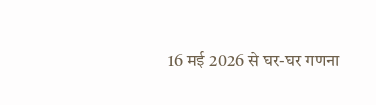16 मई 2026 से घर-घर गणना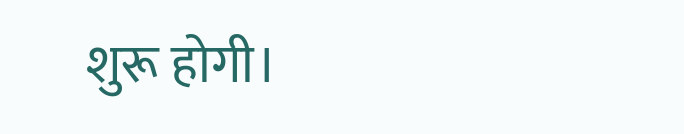शुरू होगी।